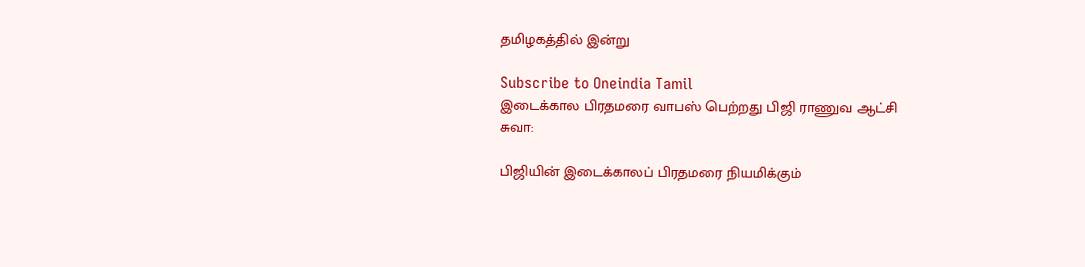தமிழகத்தில் இன்று

Subscribe to Oneindia Tamil
இடைக்கால பிரதமரை வாபஸ் பெற்றது பிஜி ராணுவ ஆட்சி
சுவா:

பிஜியின் இடைக்காலப் பிரதமரை நியமிக்கும்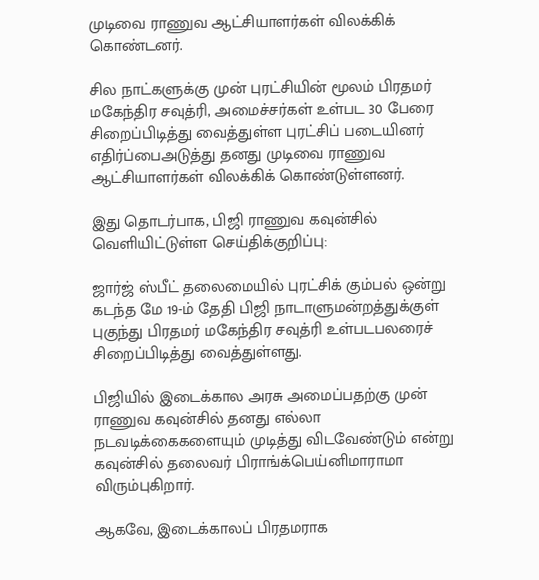முடிவை ராணுவ ஆட்சியாளர்கள் விலக்கிக் கொண்டனர்.

சில நாட்களுக்கு முன் புரட்சியின் மூலம் பிரதமர் மகேந்திர சவுத்ரி, அமைச்சர்கள் உள்பட 30 பேரை சிறைப்பிடித்து வைத்துள்ள புரட்சிப் படையினர் எதிர்ப்பைஅடுத்து தனது முடிவை ராணுவ ஆட்சியாளர்கள் விலக்கிக் கொண்டுள்ளனர்.

இது தொடர்பாக, பிஜி ராணுவ கவுன்சில் வெளியிட்டுள்ள செய்திக்குறிப்பு:

ஜார்ஜ் ஸ்பீட் தலைமையில் புரட்சிக் கும்பல் ஒன்று கடந்த மே 19-ம் தேதி பிஜி நாடாளுமன்றத்துக்குள் புகுந்து பிரதமர் மகேந்திர சவுத்ரி உள்படபலரைச் சிறைப்பிடித்து வைத்துள்ளது.

பிஜியில் இடைக்கால அரசு அமைப்பதற்கு முன் ராணுவ கவுன்சில் தனது எல்லா நடவடிக்கைகளையும் முடித்து விடவேண்டும் என்று கவுன்சில் தலைவர் பிராங்க்பெய்னிமாராமா விரும்புகிறார்.

ஆகவே, இடைக்காலப் பிரதமராக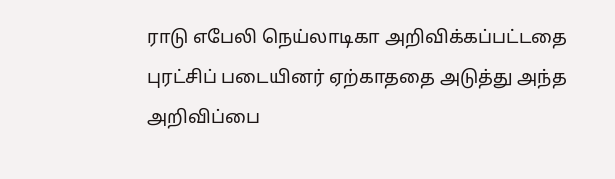ராடு எபேலி நெய்லாடிகா அறிவிக்கப்பட்டதை புரட்சிப் படையினர் ஏற்காததை அடுத்து அந்த அறிவிப்பை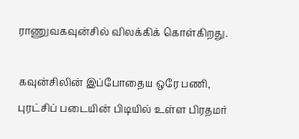ராணுவகவுன்சில் விலக்கிக் கொள்கிறது.

கவுன்சிலின் இப்போதைய ஒரே பணி, புரட்சிப் படையின் பிடியில் உள்ள பிரதமர்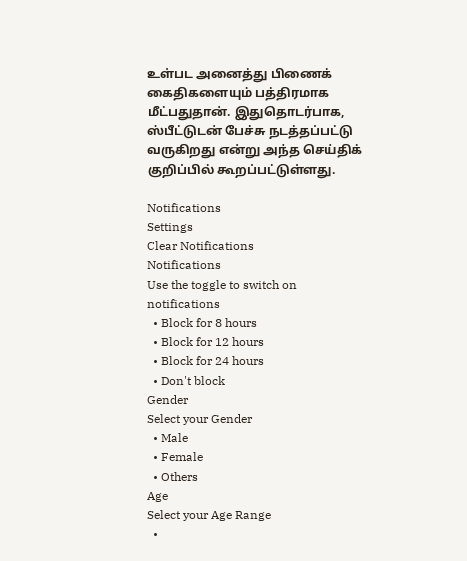உள்பட அனைத்து பிணைக் கைதிகளையும் பத்திரமாக மீட்பதுதான். இதுதொடர்பாக, ஸ்பீட்டுடன் பேச்சு நடத்தப்பட்டு வருகிறது என்று அந்த செய்திக் குறிப்பில் கூறப்பட்டுள்ளது.

Notifications
Settings
Clear Notifications
Notifications
Use the toggle to switch on notifications
  • Block for 8 hours
  • Block for 12 hours
  • Block for 24 hours
  • Don't block
Gender
Select your Gender
  • Male
  • Female
  • Others
Age
Select your Age Range
  •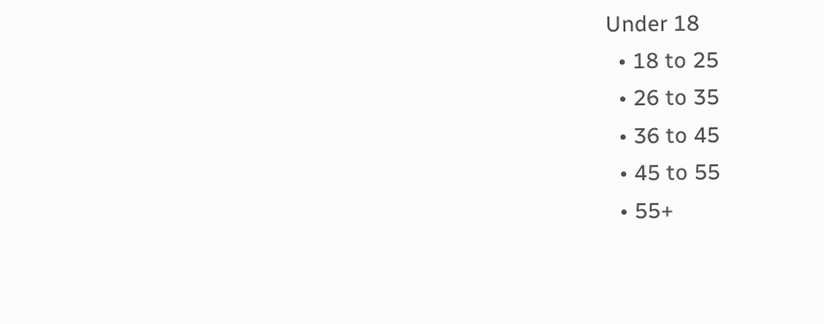Under 18
  • 18 to 25
  • 26 to 35
  • 36 to 45
  • 45 to 55
  • 55+